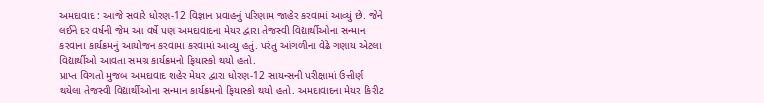અમદાવાદ : આજે સવારે ધોરણ-12 વિજ્ઞાન પ્રવાહનું પરિણામ જાહેર કરવામાં આવ્યું છે. જેને લઈને દર વર્ષની જેમ આ વર્ષે પણ અમદાવાદના મેયર દ્વારા તેજસ્વી વિદ્યાર્થીઓના સન્માન કરવાના કાર્યક્રમનું આયોજન કરવામા કરવામાં આવ્યુ હતું. પરંતુ આંગળીના વેઢે ગણાય એટલા વિદ્યાર્થીઓ આવતા સમગ્ર કાર્યક્રમનો ફિયાસ્કો થયો હતો.
પ્રાપ્ત વિગતો મુજબ અમદાવાદ શહેર મેયર દ્વારા ધોરણ-12 સાયન્સની પરીક્ષામાં ઉત્તીર્ણ થયેલા તેજસ્વી વિદ્યાર્થીઓના સન્માન કાર્યક્રમનો ફિયાસ્કો થયો હતો. અમદાવાદના મેયર કિરીટ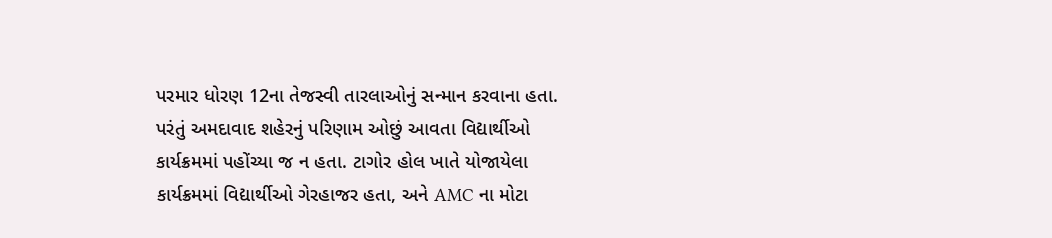પરમાર ધોરણ 12ના તેજસ્વી તારલાઓનું સન્માન કરવાના હતા. પરંતું અમદાવાદ શહેરનું પરિણામ ઓછું આવતા વિદ્યાર્થીઓ કાર્યક્રમમાં પહોંચ્યા જ ન હતા. ટાગોર હોલ ખાતે યોજાયેલા કાર્યક્રમમાં વિદ્યાર્થીઓ ગેરહાજર હતા, અને AMC ના મોટા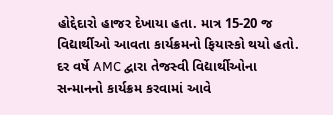હોદ્દેદારો હાજર દેખાયા હતા. માત્ર 15-20 જ વિદ્યાર્થીઓ આવતા કાર્યક્રમનો ફિયાસ્કો થયો હતો.
દર વર્ષે AMC દ્વારા તેજસ્વી વિદ્યાર્થીઓના સન્માનનો કાર્યક્રમ કરવામાં આવે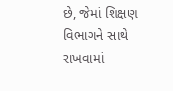છે, જેમાં શિક્ષણ વિભાગને સાથે રાખવામાં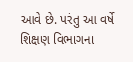આવે છે. પરંતુ આ વર્ષે શિક્ષણ વિભાગના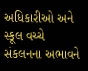અધિકારીઓ અને સ્કૂલ વચ્ચે સંકલનના અભાવને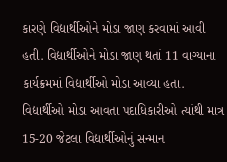કારણે વિદ્યાર્થીઓને મોડા જાણ કરવામાં આવી હતી. વિદ્યાર્થીઓને મોડા જાણ થતાં 11 વાગ્યાના કાર્યક્રમમાં વિદ્યાર્થીઓ મોડા આવ્યા હતા. વિદ્યાર્થીઓ મોડા આવતા પદાધિકારીઓ ત્યાંથી માત્ર 15-20 જેટલા વિદ્યાર્થીઓનું સન્માન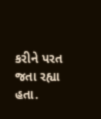કરીને પરત જતા રહ્યા હતા.